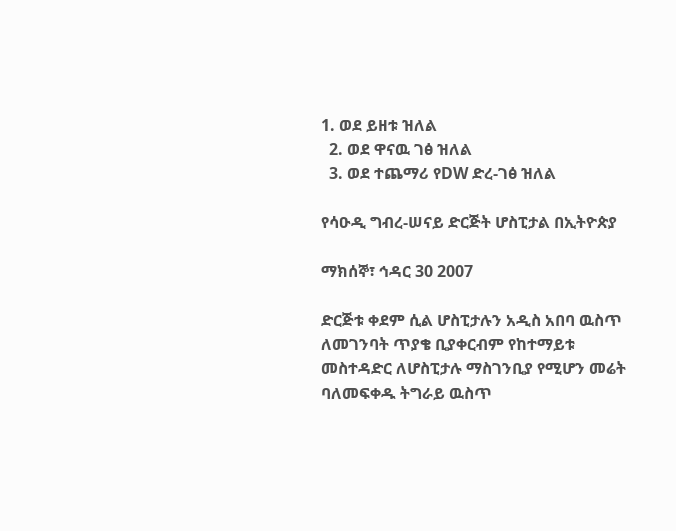1. ወደ ይዘቱ ዝለል
  2. ወደ ዋናዉ ገፅ ዝለል
  3. ወደ ተጨማሪ የDW ድረ-ገፅ ዝለል

የሳዑዲ ግብረ-ሠናይ ድርጅት ሆስፒታል በኢትዮጵያ

ማክሰኞ፣ ኅዳር 30 2007

ድርጅቱ ቀደም ሲል ሆስፒታሉን አዲስ አበባ ዉስጥ ለመገንባት ጥያቄ ቢያቀርብም የከተማይቱ መስተዳድር ለሆስፒታሉ ማስገንቢያ የሚሆን መሬት ባለመፍቀዱ ትግራይ ዉስጥ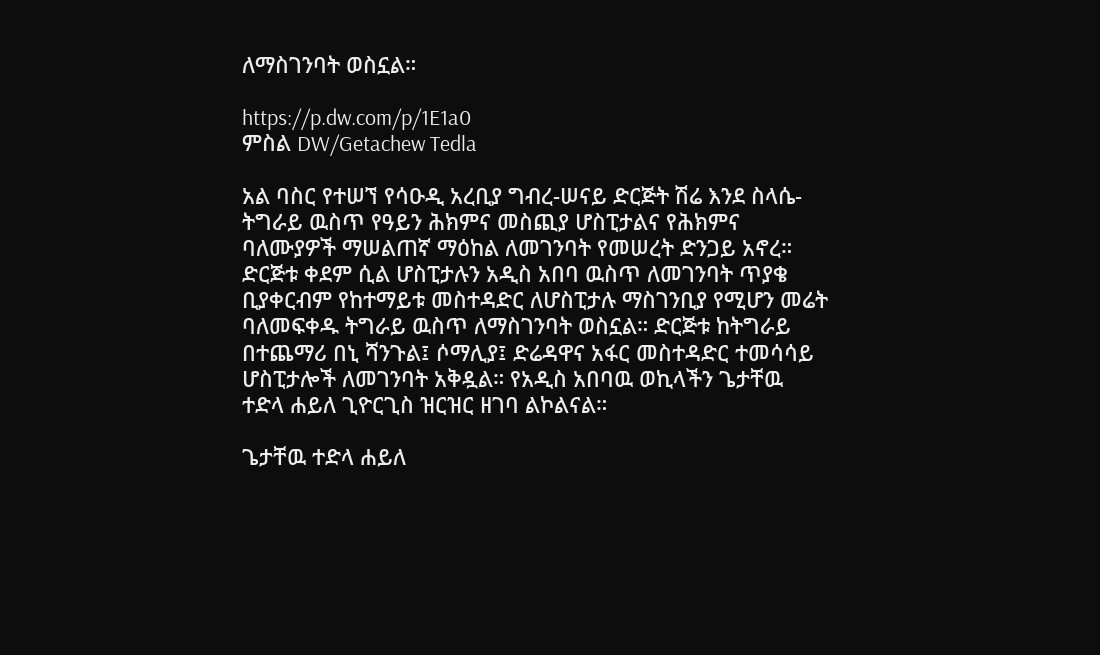ለማስገንባት ወስኗል።

https://p.dw.com/p/1E1a0
ምስል DW/Getachew Tedla

አል ባስር የተሠኘ የሳዑዲ አረቢያ ግብረ-ሠናይ ድርጅት ሽሬ እንደ ስላሴ-ትግራይ ዉስጥ የዓይን ሕክምና መስጪያ ሆስፒታልና የሕክምና ባለሙያዎች ማሠልጠኛ ማዕከል ለመገንባት የመሠረት ድንጋይ አኖረ። ድርጅቱ ቀደም ሲል ሆስፒታሉን አዲስ አበባ ዉስጥ ለመገንባት ጥያቄ ቢያቀርብም የከተማይቱ መስተዳድር ለሆስፒታሉ ማስገንቢያ የሚሆን መሬት ባለመፍቀዱ ትግራይ ዉስጥ ለማስገንባት ወስኗል። ድርጅቱ ከትግራይ በተጨማሪ በኒ ሻንጉል፤ ሶማሊያ፤ ድሬዳዋና አፋር መስተዳድር ተመሳሳይ ሆስፒታሎች ለመገንባት አቅዷል። የአዲስ አበባዉ ወኪላችን ጌታቸዉ ተድላ ሐይለ ጊዮርጊስ ዝርዝር ዘገባ ልኮልናል።

ጌታቸዉ ተድላ ሐይለ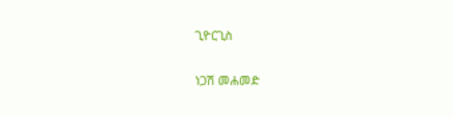ጊዮርጊስ

ነጋሽ መሐመድ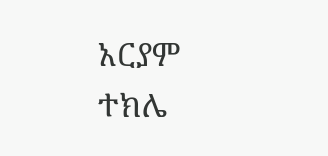አርያም ተክሌ